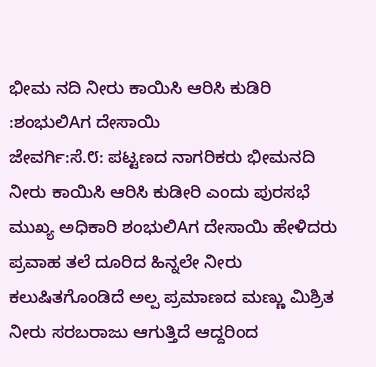ಭೀಮ ನದಿ ನೀರು ಕಾಯಿಸಿ ಆರಿಸಿ ಕುಡಿರಿ :ಶಂಭುಲಿAಗ ದೇಸಾಯಿ
ಜೇವರ್ಗಿ:ಸೆ.೮: ಪಟ್ಟಣದ ನಾಗರಿಕರು ಭೀಮನದಿ ನೀರು ಕಾಯಿಸಿ ಆರಿಸಿ ಕುಡೀರಿ ಎಂದು ಪುರಸಭೆ ಮುಖ್ಯ ಅಧಿಕಾರಿ ಶಂಭುಲಿAಗ ದೇಸಾಯಿ ಹೇಳಿದರು ಪ್ರವಾಹ ತಲೆ ದೂರಿದ ಹಿನ್ನಲೇ ನೀರು ಕಲುಷಿತಗೊಂಡಿದೆ ಅಲ್ಪ ಪ್ರಮಾಣದ ಮಣ್ಣು ಮಿಶ್ರಿತ ನೀರು ಸರಬರಾಜು ಆಗುತ್ತಿದೆ ಆದ್ದರಿಂದ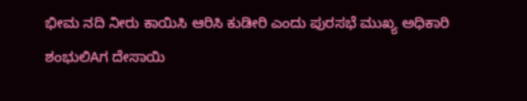ಭೀಮ ನದಿ ನೀರು ಕಾಯಿಸಿ ಆರಿಸಿ ಕುಡೀರಿ ಎಂದು ಪುರಸಭೆ ಮುಖ್ಯ ಅಧಿಕಾರಿ ಶಂಭುಲಿAಗ ದೇಸಾಯಿ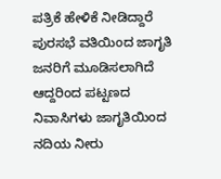ಪತ್ರಿಕೆ ಹೇಳಿಕೆ ನೀಡಿದ್ದಾರೆ
ಪುರಸಭೆ ವತಿಯಿಂದ ಜಾಗೃತಿ ಜನರಿಗೆ ಮೂಡಿಸಲಾಗಿದೆ ಆದ್ದರಿಂದ ಪಟ್ಟಣದ ನಿವಾಸಿಗಳು ಜಾಗೃತಿಯಿಂದ ನದಿಯ ನೀರು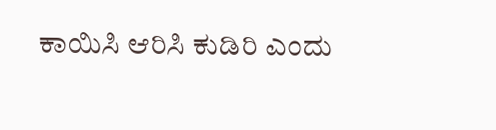ಕಾಯಿಸಿ ಆರಿಸಿ ಕುಡಿರಿ ಎಂದು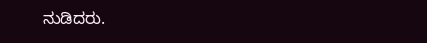ನುಡಿದರು.